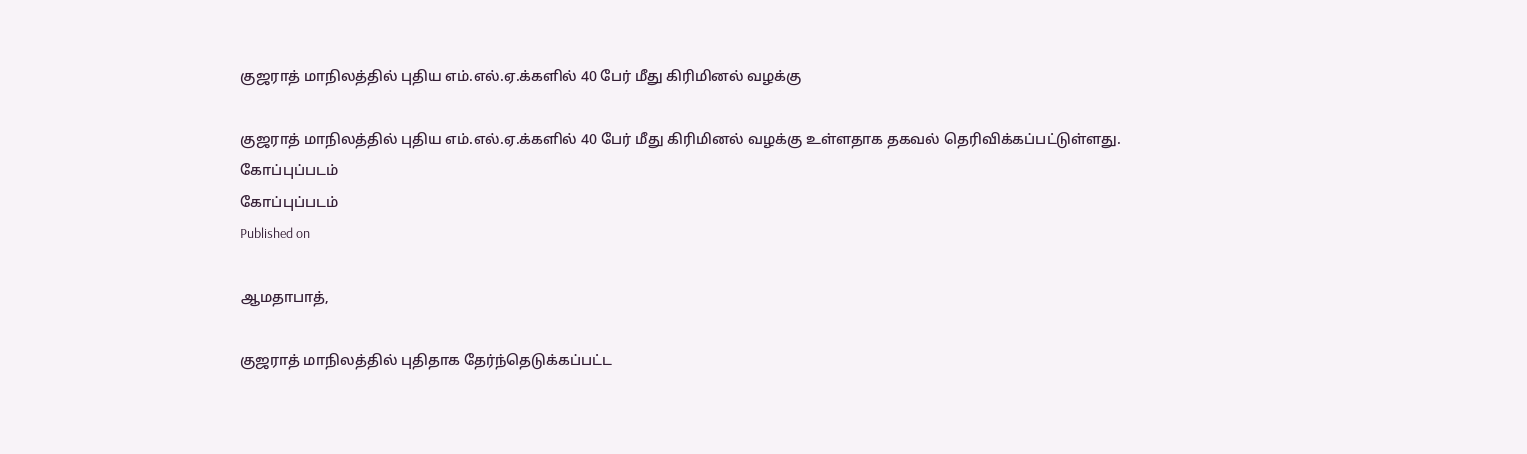குஜராத் மாநிலத்தில் புதிய எம்.எல்.ஏ.க்களில் 40 பேர் மீது கிரிமினல் வழக்கு

குஜராத் மாநிலத்தில் புதிய எம்.எல்.ஏ.க்களில் 40 பேர் மீது கிரிமினல் வழக்கு உள்ளதாக தகவல் தெரிவிக்கப்பட்டுள்ளது.
கோப்புப்படம்
கோப்புப்படம்
Published on

ஆமதாபாத்,

குஜராத் மாநிலத்தில் புதிதாக தேர்ந்தெடுக்கப்பட்ட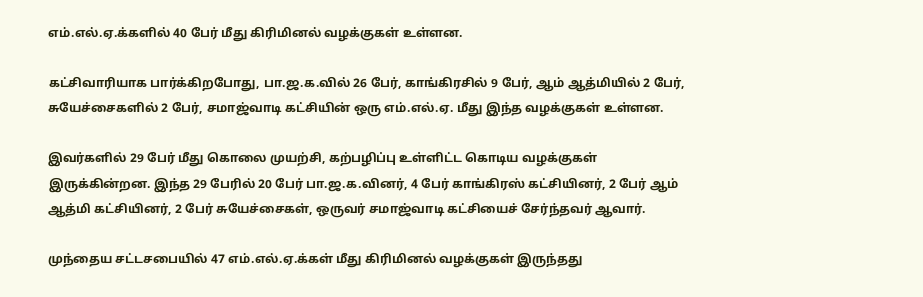எம்.எல்.ஏ.க்களில் 40 பேர் மீது கிரிமினல் வழக்குகள் உள்ளன.

கட்சிவாரியாக பார்க்கிறபோது, பா.ஜ.க.வில் 26 பேர், காங்கிரசில் 9 பேர், ஆம் ஆத்மியில் 2 பேர், சுயேச்சைகளில் 2 பேர், சமாஜ்வாடி கட்சியின் ஒரு எம்.எல்.ஏ. மீது இந்த வழக்குகள் உள்ளன.

இவர்களில் 29 பேர் மீது கொலை முயற்சி, கற்பழிப்பு உள்ளிட்ட கொடிய வழக்குகள் இருக்கின்றன. இந்த 29 பேரில் 20 பேர் பா.ஜ.க.வினர், 4 பேர் காங்கிரஸ் கட்சியினர், 2 பேர் ஆம் ஆத்மி கட்சியினர், 2 பேர் சுயேச்சைகள், ஒருவர் சமாஜ்வாடி கட்சியைச் சேர்ந்தவர் ஆவார்.

முந்தைய சட்டசபையில் 47 எம்.எல்.ஏ.க்கள் மீது கிரிமினல் வழக்குகள் இருந்தது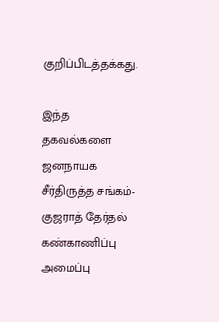குறிப்பிடத்தக்கது.

இந்த தகவல்களை ஜனநாயக சீர்திருத்த சங்கம்- குஜராத் தேர்தல் கண்காணிப்பு அமைப்பு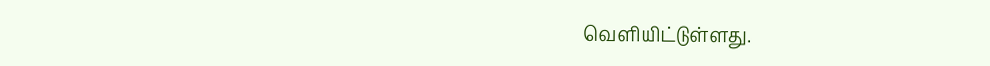வெளியிட்டுள்ளது.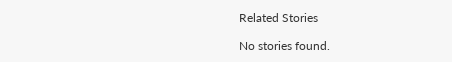Related Stories

No stories found.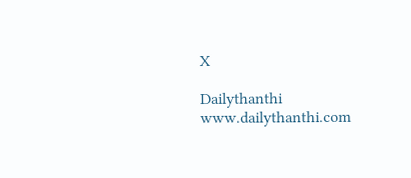X

Dailythanthi
www.dailythanthi.com